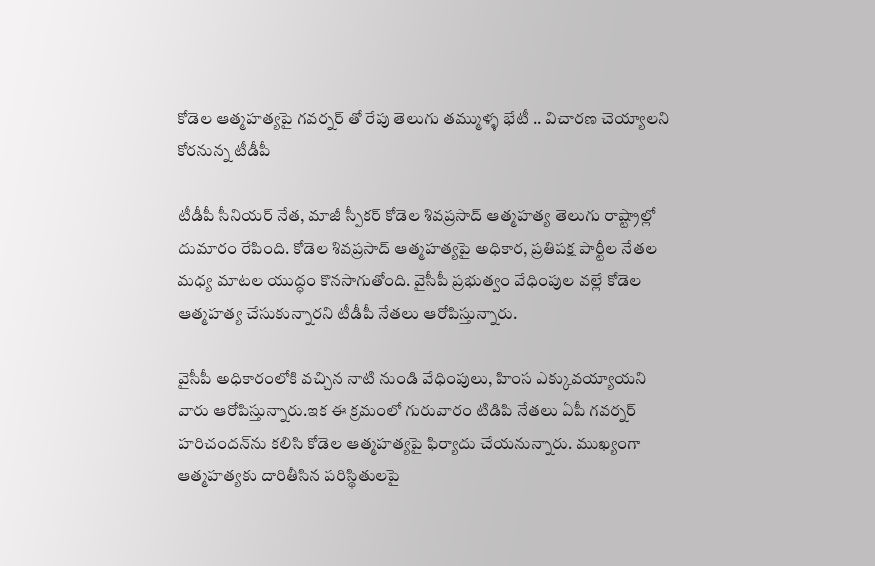కోడెల ఆత్మహత్యపై గవర్నర్ తో రేపు తెలుగు తమ్ముళ్ళ భేటీ .. విచారణ చెయ్యాలని కోరనున్న టీడీపీ

టీడీపీ సీనియర్ నేత, మాజీ స్పీకర్ కోడెల శివప్రసాద్ ఆత్మహత్య తెలుగు రాష్ట్రాల్లో దుమారం రేపింది. కోడెల శివప్రసాద్ ఆత్మహత్యపై అధికార, ప్రతిపక్ష పార్టీల నేతల మధ్య మాటల యుద్ధం కొనసాగుతోంది. వైసీపీ ప్రభుత్వం వేధింపుల వల్లే కోడెల ఆత్మహత్య చేసుకున్నారని టీడీపీ నేతలు ఆరోపిస్తున్నారు.

వైసీపీ అధికారంలోకి వచ్చిన నాటి నుండి వేధింపులు, హింస ఎక్కువయ్యాయని వారు ఆరోపిస్తున్నారు.ఇక ఈ క్రమంలో గురువారం టిడిపి నేతలు ఏపీ గవర్నర్‌ హరిచందన్‌ను కలిసి కోడెల ఆత్మహత్యపై ఫిర్యాదు చేయనున్నారు. ముఖ్యంగా ఆత్మహత్యకు దారితీసిన పరిస్థితులపై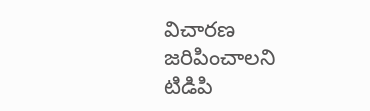విచారణ జరిపించాలని టిడిపి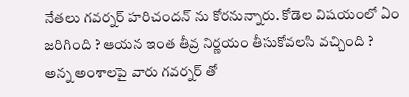నేతలు గవర్నర్ హరిచందన్ ను కోరనున్నారు. కోడెల విషయంలో ఏం జరిగింది ? ఆయన ఇంత తీవ్ర నిర్ణయం తీసుకోవలసి వచ్చింది ? అన్న అంశాలపై వారు గవర్నర్ తో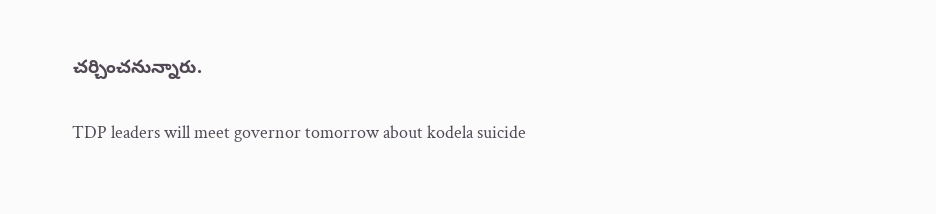చర్చించనున్నారు.

TDP leaders will meet governor tomorrow about kodela suicide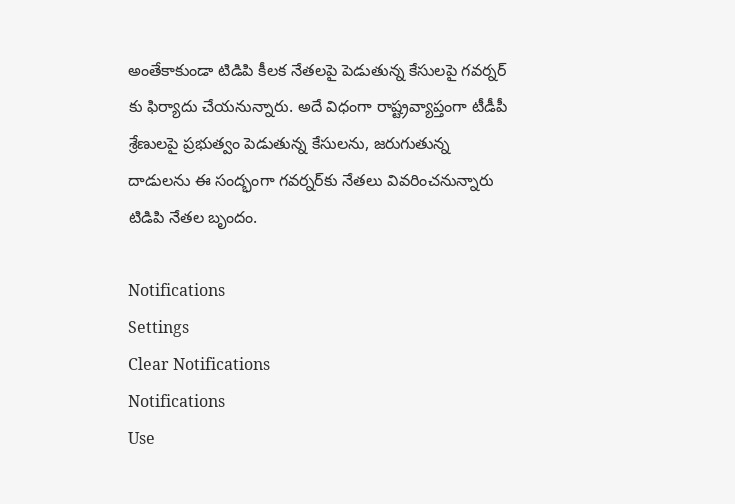అంతేకాకుండా టిడిపి కీలక నేతలపై పెడుతున్న కేసులపై గవర్నర్ కు ఫిర్యాదు చేయనున్నారు. అదే విధంగా రాష్ట్రవ్యాప్తంగా టీడీపీ శ్రేణులపై ప్రభుత్వం పెడుతున్న కేసులను, జరుగుతున్న దాడులను ఈ సంద్భంగా గవర్నర్‌కు నేతలు వివరించనున్నారు టిడిపి నేతల బృందం.

Notifications
Settings
Clear Notifications
Notifications
Use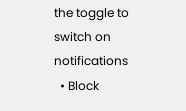the toggle to switch on notifications
  • Block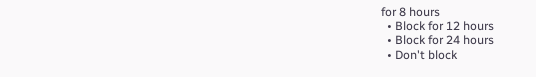for 8 hours
  • Block for 12 hours
  • Block for 24 hours
  • Don't block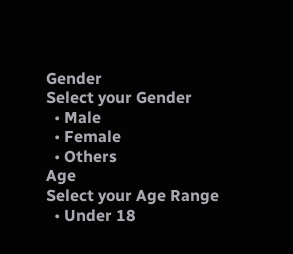Gender
Select your Gender
  • Male
  • Female
  • Others
Age
Select your Age Range
  • Under 18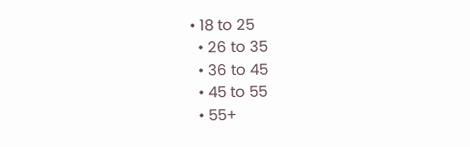• 18 to 25
  • 26 to 35
  • 36 to 45
  • 45 to 55
  • 55+